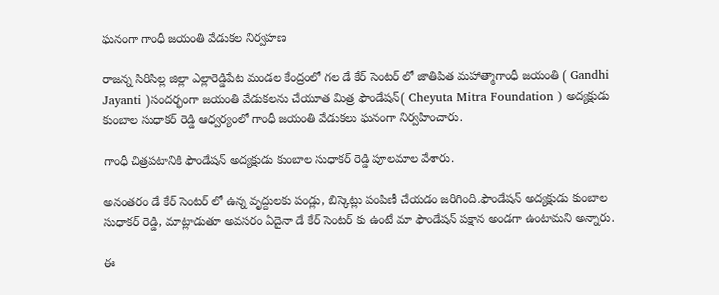ఘనంగా గాంధీ జయంతి వేడుకల నిర్వహణ

రాజన్న సిరిసిల్ల జిల్లా ఎల్లారెడ్డిపేట మండల కేంద్రంలో గల డే కేర్ సెంటర్ లో జాతిపిత మహాత్మాగాంధీ జయంతి ( Gandhi Jayanti )సందర్భంగా జయంతి వేడుకలను చేయూత మిత్ర ఫౌండేషన్( Cheyuta Mitra Foundation ) అద్యక్షుడు కుంబాల సుధాకర్ రెడ్డి ఆధ్వర్యంలో గాంధీ జయంతి వేడుకలు ఘనంగా నిర్వహించారు.

గాంధీ చిత్రపటానికి ఫౌండేషన్ అద్యక్షుడు కుంబాల సుధాకర్ రెడ్డి పూలమాల వేశారు.

అనంతరం డే కేర్ సెంటర్ లో ఉన్న వృద్దులకు పండ్లు, బిస్కెట్లు పంపిణీ చేయడం జరిగింది.ఫౌండేషన్ అద్యక్షుడు కుంబాల సుధాకర్ రెడ్డి, మాట్లాడుతూ అవసరం ఏదైనా డే కేర్ సెంటర్ కు ఉంటే మా ఫౌండేషన్ పక్షాన అండగా ఉంటామని అన్నారు.

ఈ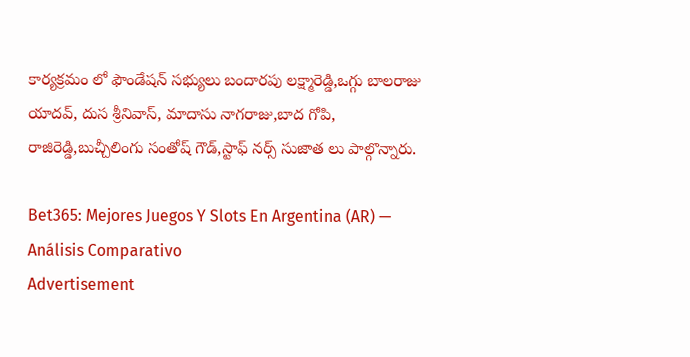కార్యక్రమం లో ఫౌండేషన్ సభ్యులు బందారపు లక్ష్మారెడ్డి,ఒగ్గు బాలరాజు యాదవ్, దుస శ్రీనివాస్, మాదాసు నాగరాజు,బాద గోపి, రాజిరెడ్డి,బుచ్చీలింగు సంతోష్ గౌడ్,స్టాఫ్ నర్స్ సుజాత లు పాల్గొన్నారు.

Bet365: Mejores Juegos Y Slots En Argentina (AR) — Análisis Comparativo
Advertisement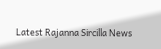Latest Rajanna Sircilla News